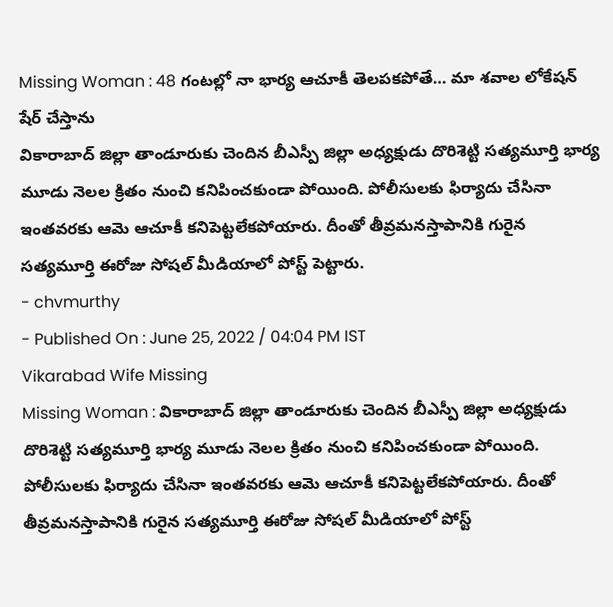Missing Woman : 48 గంటల్లో నా భార్య ఆచూకీ తెలపకపోతే… మా శవాల లోకేషన్ షేర్ చేస్తాను
వికారాబాద్ జిల్లా తాండూరుకు చెందిన బీఎస్పీ జిల్లా అధ్యక్షుడు దొరిశెట్టి సత్యమూర్తి భార్య మూడు నెలల క్రితం నుంచి కనిపించకుండా పోయింది. పోలీసులకు ఫిర్యాదు చేసినా ఇంతవరకు ఆమె ఆచూకీ కనిపెట్టలేకపోయారు. దీంతో తీవ్రమనస్తాపానికి గురైన సత్యమూర్తి ఈరోజు సోషల్ మీడియాలో పోస్ట్ పెట్టారు.
- chvmurthy
- Published On : June 25, 2022 / 04:04 PM IST
Vikarabad Wife Missing
Missing Woman : వికారాబాద్ జిల్లా తాండూరుకు చెందిన బీఎస్పీ జిల్లా అధ్యక్షుడు దొరిశెట్టి సత్యమూర్తి భార్య మూడు నెలల క్రితం నుంచి కనిపించకుండా పోయింది. పోలీసులకు ఫిర్యాదు చేసినా ఇంతవరకు ఆమె ఆచూకీ కనిపెట్టలేకపోయారు. దీంతో తీవ్రమనస్తాపానికి గురైన సత్యమూర్తి ఈరోజు సోషల్ మీడియాలో పోస్ట్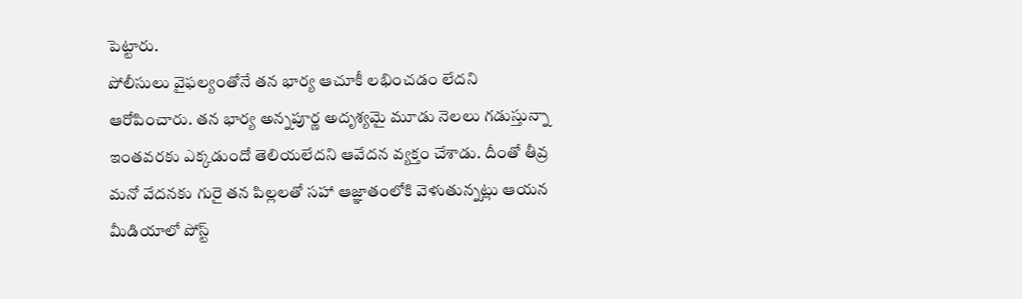పెట్టారు.
పోలీసులు వైఫల్యంతోనే తన భార్య ఆచూకీ లభించడం లేదని ఆరోపించారు. తన భార్య అన్నపూర్ణ అదృశ్యమై మూడు నెలలు గడుస్తున్నా ఇంతవరకు ఎక్కడుందో తెలియలేదని ఆవేదన వ్యక్తం చేశాడు. దీంతో తీవ్ర మనో వేదనకు గురై తన పిల్లలతో సహా ఆజ్ఞాతంలోకి వెళుతున్నట్లు ఆయన మీడియాలో పోస్ట్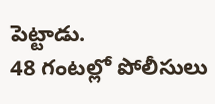పెట్టాడు.
48 గంటల్లో పోలీసులు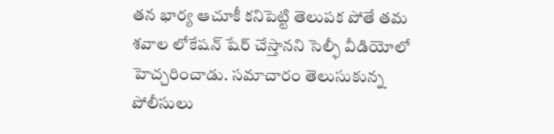తన భార్య ఆచూకీ కనిపెట్టి తెలుపక పోతే తమ శవాల లోకేషన్ షేర్ చేస్తానని సెల్ఫీ వీడియోలో హెచ్చరించాడు. సమాచారం తెలుసుకున్న పోలీసులు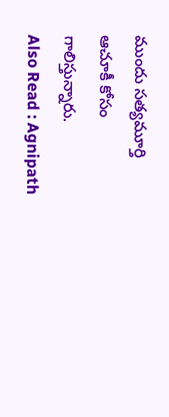ముందు సత్యమూర్తి ఆచూకీ కోసం గాలిస్తున్నారు.
Also Read : Agnipath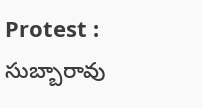Protest : సుబ్బారావు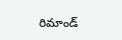రిమాండ్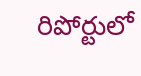రిపోర్టులో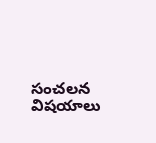సంచలన విషయాలు